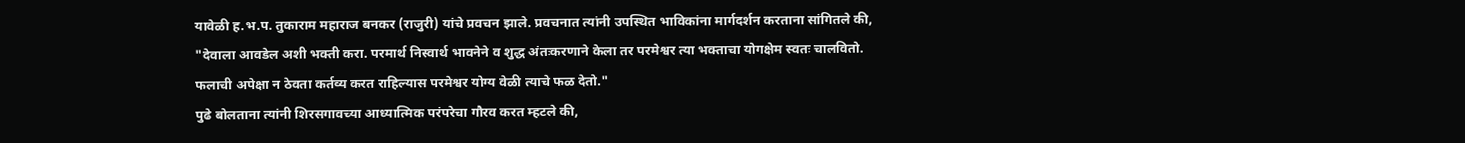यावेळी ह.भ.प. तुकाराम महाराज बनकर (राजुरी) यांचे प्रवचन झाले. प्रवचनात त्यांनी उपस्थित भाविकांना मार्गदर्शन करताना सांगितले की, "देवाला आवडेल अशी भक्ती करा. परमार्थ निस्वार्थ भावनेने व शुद्ध अंतःकरणाने केला तर परमेश्वर त्या भक्ताचा योगक्षेम स्वतः चालवितो. फलाची अपेक्षा न ठेवता कर्तव्य करत राहिल्यास परमेश्वर योग्य वेळी त्याचे फळ देतो."
पुढे बोलताना त्यांनी शिरसगावच्या आध्यात्मिक परंपरेचा गौरव करत म्हटले की,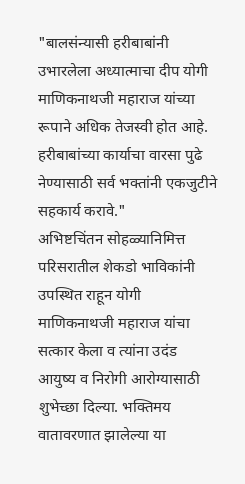"बालसंन्यासी हरीबाबांनी उभारलेला अध्यात्माचा दीप योगी माणिकनाथजी महाराज यांच्या रूपाने अधिक तेजस्वी होत आहे. हरीबाबांच्या कार्याचा वारसा पुढे नेण्यासाठी सर्व भक्तांनी एकजुटीने सहकार्य करावे."
अभिष्टचिंतन सोहळ्यानिमित्त परिसरातील शेकडो भाविकांनी उपस्थित राहून योगी माणिकनाथजी महाराज यांचा सत्कार केला व त्यांना उदंड आयुष्य व निरोगी आरोग्यासाठी शुभेच्छा दिल्या. भक्तिमय वातावरणात झालेल्या या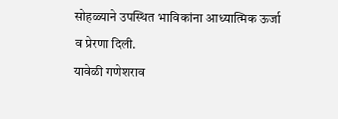सोहळ्याने उपस्थित भाविकांना आध्यात्मिक ऊर्जा व प्रेरणा दिली.
यावेळी गणेशराव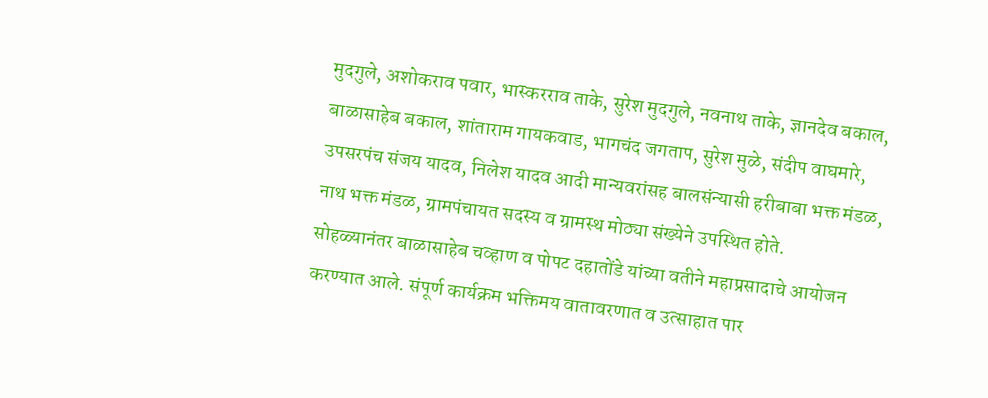मुदगुले, अशोकराव पवार, भास्करराव ताके, सुरेश मुदगुले, नवनाथ ताके, ज्ञानदेव बकाल, बाळासाहेब बकाल, शांताराम गायकवाड, भागचंद जगताप, सुरेश मुळे, संदीप वाघमारे, उपसरपंच संजय यादव, निलेश यादव आदी मान्यवरांसह बालसंन्यासी हरीबाबा भक्त मंडळ, नाथ भक्त मंडळ, ग्रामपंचायत सदस्य व ग्रामस्थ मोठ्या संख्येने उपस्थित होते.
सोहळ्यानंतर बाळासाहेब चव्हाण व पोपट दहातोंडे यांच्या वतीने महाप्रसादाचे आयोजन करण्यात आले. संपूर्ण कार्यक्रम भक्तिमय वातावरणात व उत्साहात पार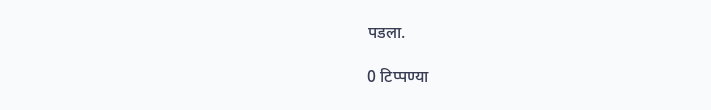पडला.

0 टिप्पण्या